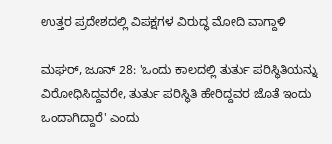ಉತ್ತರ ಪ್ರದೇಶದಲ್ಲಿ ವಿಪಕ್ಷಗಳ ವಿರುದ್ಧ ಮೋದಿ ವಾಗ್ದಾಳಿ

ಮಘರ್, ಜೂನ್ 28: 'ಒಂದು ಕಾಲದಲ್ಲಿ ತುರ್ತು ಪರಿಸ್ಥಿತಿಯನ್ನು ವಿರೋಧಿಸಿದ್ದವರೇ, ತುರ್ತು ಪರಿಸ್ಥಿತಿ ಹೇರಿದ್ದವರ ಜೊತೆ ಇಂದು ಒಂದಾಗಿದ್ದಾರೆ' ಎಂದು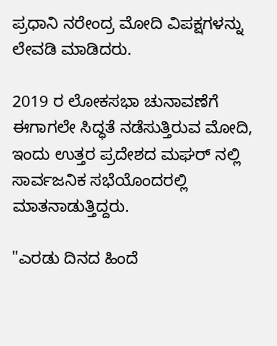ಪ್ರಧಾನಿ ನರೇಂದ್ರ ಮೋದಿ ವಿಪಕ್ಷಗಳನ್ನು ಲೇವಡಿ ಮಾಡಿದರು.

2019 ರ ಲೋಕಸಭಾ ಚುನಾವಣೆಗೆ ಈಗಾಗಲೇ ಸಿದ್ಧತೆ ನಡೆಸುತ್ತಿರುವ ಮೋದಿ, ಇಂದು ಉತ್ತರ ಪ್ರದೇಶದ ಮಘರ್ ನಲ್ಲಿ ಸಾರ್ವಜನಿಕ ಸಭೆಯೊಂದರಲ್ಲಿ ಮಾತನಾಡುತ್ತಿದ್ದರು.

"ಎರಡು ದಿನದ ಹಿಂದೆ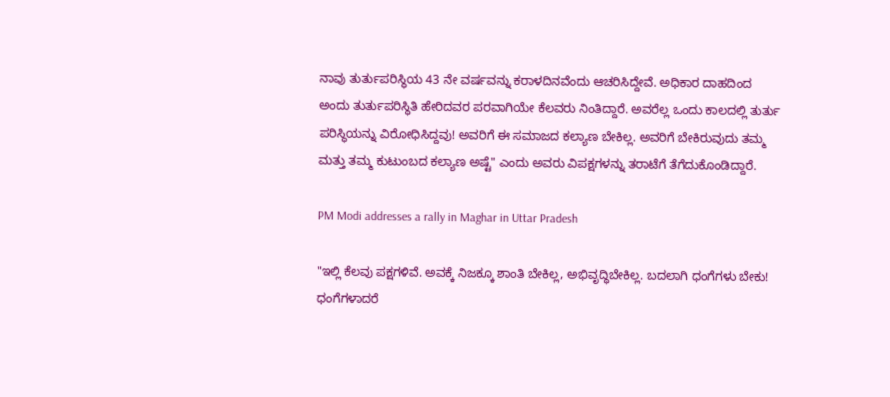ನಾವು ತುರ್ತುಪರಿಸ್ಥಿಯ 43 ನೇ ವರ್ಷವನ್ನು ಕರಾಳದಿನವೆಂದು ಆಚರಿಸಿದ್ದೇವೆ. ಅಧಿಕಾರ ದಾಹದಿಂದ ಅಂದು ತುರ್ತುಪರಿಸ್ಥಿತಿ ಹೇರಿದವರ ಪರವಾಗಿಯೇ ಕೆಲವರು ನಿಂತಿದ್ದಾರೆ. ಅವರೆಲ್ಲ ಒಂದು ಕಾಲದಲ್ಲಿ ತುರ್ತು ಪರಿಸ್ಥಿಯನ್ನು ವಿರೋಧಿಸಿದ್ದವು! ಅವರಿಗೆ ಈ ಸಮಾಜದ ಕಲ್ಯಾಣ ಬೇಕಿಲ್ಲ. ಅವರಿಗೆ ಬೇಕಿರುವುದು ತಮ್ಮ ಮತ್ತು ತಮ್ಮ ಕುಟುಂಬದ ಕಲ್ಯಾಣ ಅಷ್ಟೆ" ಎಂದು ಅವರು ವಿಪಕ್ಷಗಳನ್ನು ತರಾಟೆಗೆ ತೆಗೆದುಕೊಂಡಿದ್ದಾರೆ.

PM Modi addresses a rally in Maghar in Uttar Pradesh

"ಇಲ್ಲಿ ಕೆಲವು ಪಕ್ಷಗಳಿವೆ. ಅವಕ್ಕೆ ನಿಜಕ್ಕೂ ಶಾಂತಿ ಬೇಕಿಲ್ಲ, ಅಭಿವೃದ್ಧಿಬೇಕಿಲ್ಲ. ಬದಲಾಗಿ ಧಂಗೆಗಳು ಬೇಕು! ಧಂಗೆಗಳಾದರೆ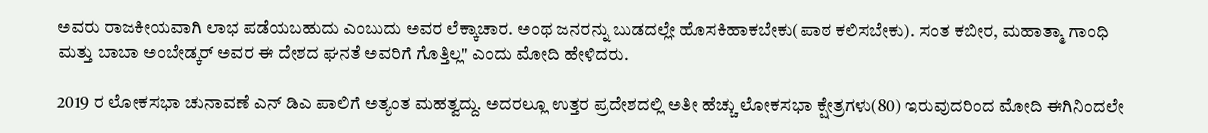ಅವರು ರಾಜಕೀಯವಾಗಿ ಲಾಭ ಪಡೆಯಬಹುದು ಎಂಬುದು ಅವರ ಲೆಕ್ಕಾಚಾರ. ಅಂಥ ಜನರನ್ನು ಬುಡದಲ್ಲೇ ಹೊಸಕಿಹಾಕಬೇಕು(ಪಾಠ ಕಲಿಸಬೇಕು). ಸಂತ ಕಬೀರ, ಮಹಾತ್ಮಾ ಗಾಂಧಿ ಮತ್ತು ಬಾಬಾ ಅಂಬೇಡ್ಕರ್ ಅವರ ಈ ದೇಶದ ಘನತೆ ಅವರಿಗೆ ಗೊತ್ತಿಲ್ಲ" ಎಂದು ಮೋದಿ ಹೇಳಿದರು.

2019 ರ ಲೋಕಸಭಾ ಚುನಾವಣೆ ಎನ್ ಡಿಎ ಪಾಲಿಗೆ ಅತ್ಯಂತ ಮಹತ್ವದ್ದು. ಅದರಲ್ಲೂ ಉತ್ತರ ಪ್ರದೇಶದಲ್ಲಿ ಅತೀ ಹೆಚ್ಚು ಲೋಕಸಭಾ ಕ್ಷೇತ್ರಗಳು(80) ಇರುವುದರಿಂದ ಮೋದಿ ಈಗಿನಿಂದಲೇ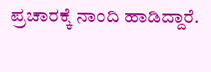ಪ್ರಚಾರಕ್ಕೆ ನಾಂದಿ ಹಾಡಿದ್ದಾರೆ.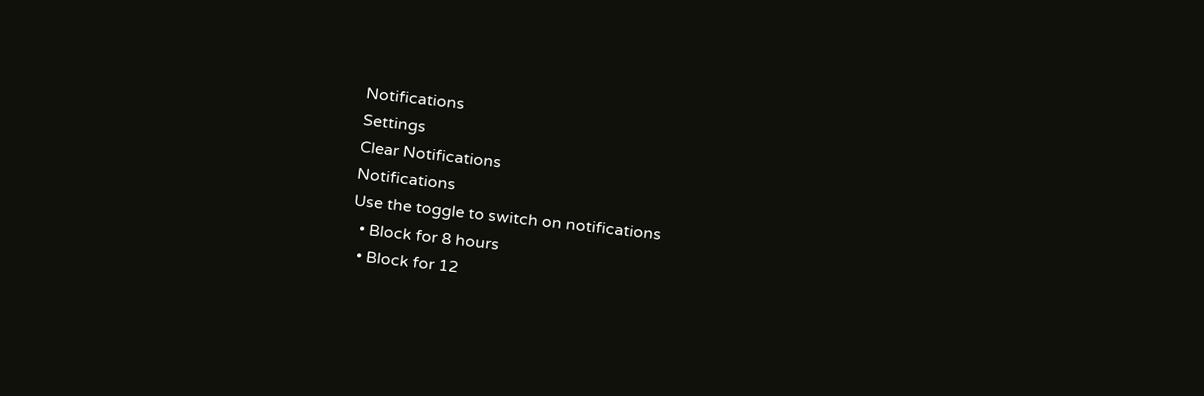Notifications
Settings
Clear Notifications
Notifications
Use the toggle to switch on notifications
  • Block for 8 hours
  • Block for 12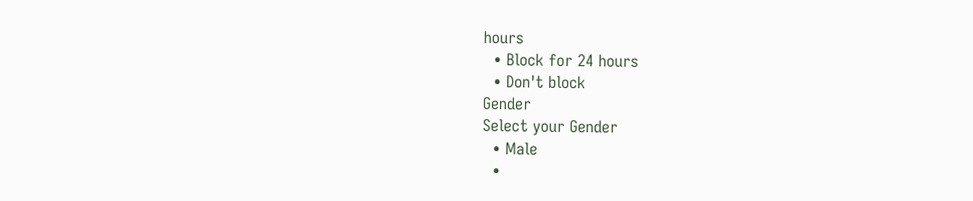hours
  • Block for 24 hours
  • Don't block
Gender
Select your Gender
  • Male
  •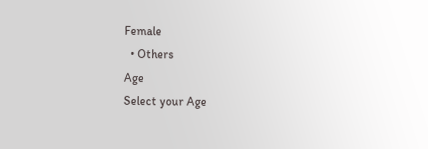Female
  • Others
Age
Select your Age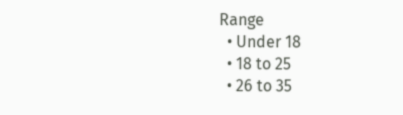Range
  • Under 18
  • 18 to 25
  • 26 to 35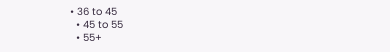• 36 to 45
  • 45 to 55
  • 55+